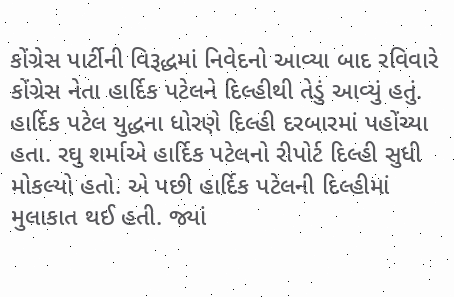કોંગ્રેસ પાર્ટીની વિરૂદ્ધમાં નિવેદનો આવ્યા બાદ રવિવારે કોંગ્રેસ નેતા હાર્દિક પટેલને દિલ્હીથી તેડું આવ્યું હતું. હાર્દિક પટેલ યુદ્ધના ધોરણે દિલ્હી દરબારમાં પહોંચ્યા હતા. રઘુ શર્માએ હાર્દિક પટેલનો રીપોર્ટ દિલ્હી સુધી મોકલ્યો હતો. એ પછી હાર્દિક પટેલની દિલ્હીમાં મુલાકાત થઈ હતી. જ્યાં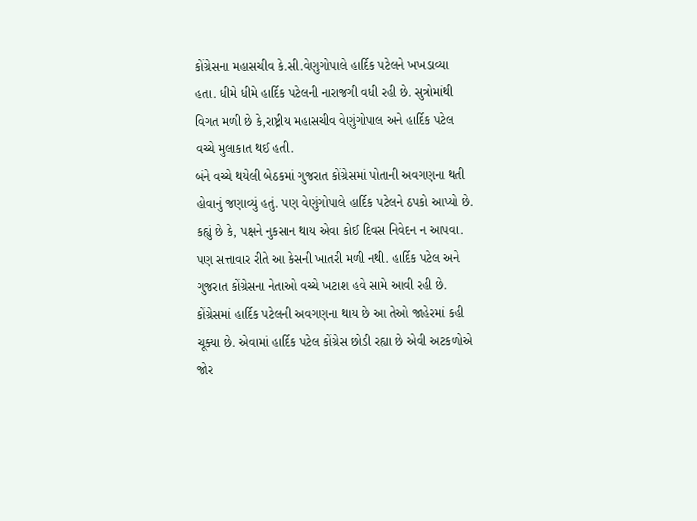કોંગ્રેસના મહાસચીવ કે.સી.વેણુગોપાલે હાર્દિક પટેલને ખખડાવ્યા હતા. ધીમે ધીમે હાર્દિક પટેલની નારાજગી વધી રહી છે. સુત્રોમાંથી વિગત મળી છે કે,રાષ્ટ્રીય મહાસચીવ વેણુંગોપાલ અને હાર્દિક પટેલ વચ્ચે મુલાકાત થઈ હતી.
બંને વચ્ચે થયેલી બેઠકમાં ગુજરાત કોંગ્રેસમાં પોતાની અવગણના થતી હોવાનું જણાવ્યું હતું. પણ વેણુંગોપાલે હાર્દિક પટેલને ઠપકો આપ્યો છે. કહ્યું છે કે, પક્ષને નુકસાન થાય એવા કોઈ દિવસ નિવેદન ન આપવા. પણ સત્તાવાર રીતે આ કેસની ખાતરી મળી નથી. હાર્દિક પટેલ અને ગુજરાત કોંગ્રેસના નેતાઓ વચ્ચે ખટાશ હવે સામે આવી રહી છે. કોંગ્રેસમાં હાર્દિક પટેલની અવગણના થાય છે આ તેઓ જાહેરમાં કહી ચૂક્યા છે. એવામાં હાર્દિક પટેલ કોંગ્રેસ છોડી રહ્યા છે એવી અટકળોએ જોર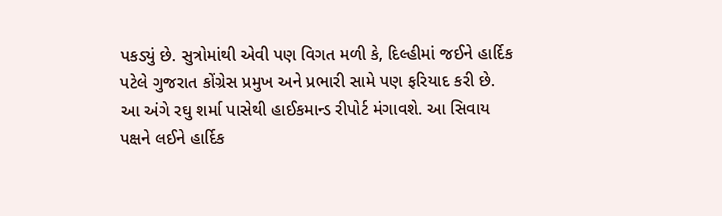પકડ્યું છે. સુત્રોમાંથી એવી પણ વિગત મળી કે, દિલ્હીમાં જઈને હાર્દિક પટેલે ગુજરાત કોંગ્રેસ પ્રમુખ અને પ્રભારી સામે પણ ફરિયાદ કરી છે. આ અંગે રઘુ શર્મા પાસેથી હાઈકમાન્ડ રીપોર્ટ મંગાવશે. આ સિવાય પક્ષને લઈને હાર્દિક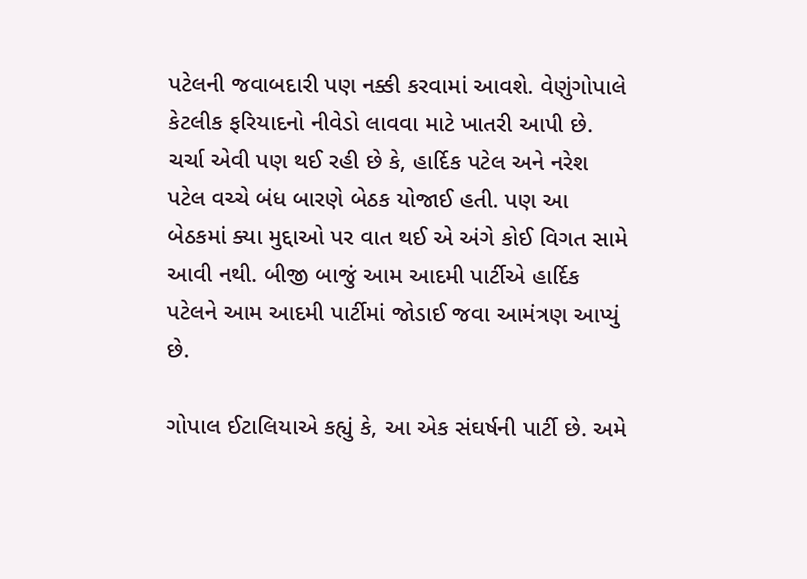પટેલની જવાબદારી પણ નક્કી કરવામાં આવશે. વેણુંગોપાલે કેટલીક ફરિયાદનો નીવેડો લાવવા માટે ખાતરી આપી છે. ચર્ચા એવી પણ થઈ રહી છે કે, હાર્દિક પટેલ અને નરેશ પટેલ વચ્ચે બંધ બારણે બેઠક યોજાઈ હતી. પણ આ બેઠકમાં ક્યા મુદ્દાઓ પર વાત થઈ એ અંગે કોઈ વિગત સામે આવી નથી. બીજી બાજું આમ આદમી પાર્ટીએ હાર્દિક પટેલને આમ આદમી પાર્ટીમાં જોડાઈ જવા આમંત્રણ આપ્યું છે.

ગોપાલ ઈટાલિયાએ કહ્યું કે, આ એક સંઘર્ષની પાર્ટી છે. અમે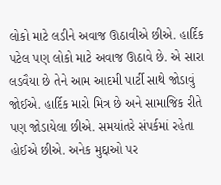લોકો માટે લડીને અવાજ ઊઠાવીએ છીએ. હાર્દિક પટેલ પણ લોકો માટે અવાજ ઊઠાવે છે. એ સારા લડવૈયા છે તેને આમ આદમી પાર્ટી સાથે જોડાવું જોઈએ. હાર્દિક મારો મિત્ર છે અને સામાજિક રીતે પણ જોડાયેલા છીએ. સમયાંતરે સંપર્કમાં રહેતા હોઈએ છીએ. અનેક મુદ્દાઓ પર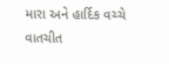મારા અને હાર્દિક વચ્ચે વાતચીત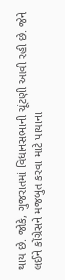થાય છે. જોકે, ગુજરાતમાં વિધાનસભાની ચૂંટણી આવી રહી છે. જેને લઈને કોંગ્રેસને મજબુત કરવા માટે પાયાના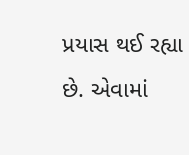પ્રયાસ થઈ રહ્યા છે. એવામાં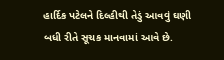હાર્દિક પટેલને દિલ્હીથી તેડું આવવું ઘણી બધી રીતે સૂચક માનવામાં આવે છે.